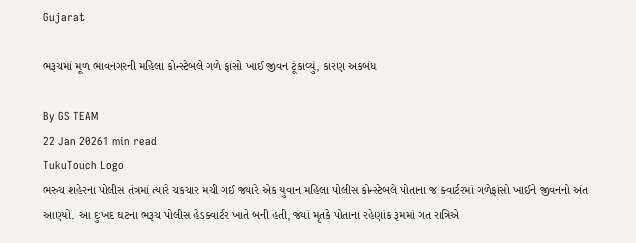Gujarat

ભરૂચમાં મૂળ ભાવનગરની મહિલા કોન્સ્ટેબલે ગળે ફાંસો ખાઈ જીવન ટૂંકાવ્યું, કારણ અકબંધ

By GS TEAM
22 Jan 20261 min read
TukuTouch Logo
ભરુચ શહેરના પોલીસ તંત્રમાં ત્યારે ચકચાર મચી ગઈ જ્યારે એક યુવાન મહિલા પોલીસ કોન્સ્ટેબલે પોતાના જ ક્વાર્ટરમાં ગળેફાંસો ખાઈને જીવનનો અંત આણ્યો. આ દુઃખદ ઘટના ભરૂચ પોલીસ હેડક્વાર્ટર ખાતે બની હતી, જ્યાં મૃતકે પોતાના રહેણાંક રૂમમાં ગત રાત્રિએ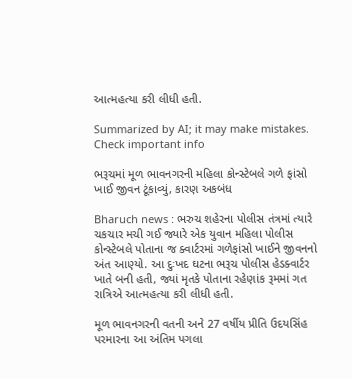આત્મહત્યા કરી લીધી હતી.

Summarized by AI; it may make mistakes. Check important info

ભરૂચમાં મૂળ ભાવનગરની મહિલા કોન્સ્ટેબલે ગળે ફાંસો ખાઈ જીવન ટૂંકાવ્યું, કારણ અકબંધ

Bharuch news : ભરુચ શહેરના પોલીસ તંત્રમાં ત્યારે ચકચાર મચી ગઈ જ્યારે એક યુવાન મહિલા પોલીસ કોન્સ્ટેબલે પોતાના જ ક્વાર્ટરમાં ગળેફાંસો ખાઈને જીવનનો અંત આણ્યો. આ દુઃખદ ઘટના ભરૂચ પોલીસ હેડક્વાર્ટર ખાતે બની હતી, જ્યાં મૃતકે પોતાના રહેણાંક રૂમમાં ગત રાત્રિએ આત્મહત્યા કરી લીધી હતી.

મૂળ ભાવનગરની વતની અને 27 વર્ષીય પ્રીતિ ઉદયસિંહ પરમારના આ અંતિમ પગલા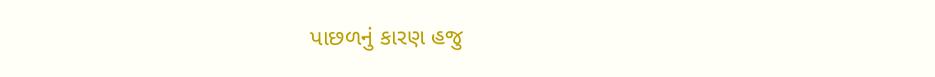પાછળનું કારણ હજુ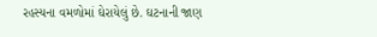રહસ્યના વમળોમાં ઘેરાયેલું છે. ઘટનાની જાણ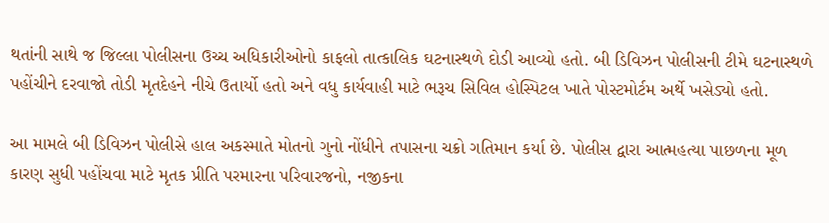થતાંની સાથે જ જિલ્લા પોલીસના ઉચ્ચ અધિકારીઓનો કાફલો તાત્કાલિક ઘટનાસ્થળે દોડી આવ્યો હતો. બી ડિવિઝન પોલીસની ટીમે ઘટનાસ્થળે પહોંચીને દરવાજો તોડી મૃતદેહને નીચે ઉતાર્યો હતો અને વધુ કાર્યવાહી માટે ભરૂચ સિવિલ હોસ્પિટલ ખાતે પોસ્ટમોર્ટમ અર્થે ખસેડ્યો હતો.

આ મામલે બી ડિવિઝન પોલીસે હાલ અકસ્માતે મોતનો ગુનો નોંધીને તપાસના ચક્રો ગતિમાન કર્યા છે. પોલીસ દ્વારા આત્મહત્યા પાછળના મૂળ કારણ સુધી પહોંચવા માટે મૃતક પ્રીતિ પરમારના પરિવારજનો, નજીકના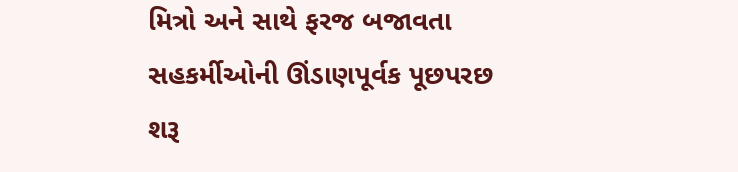મિત્રો અને સાથે ફરજ બજાવતા સહકર્મીઓની ઊંડાણપૂર્વક પૂછપરછ શરૂ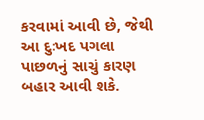કરવામાં આવી છે, જેથી આ દુઃખદ પગલા પાછળનું સાચું કારણ બહાર આવી શકે.